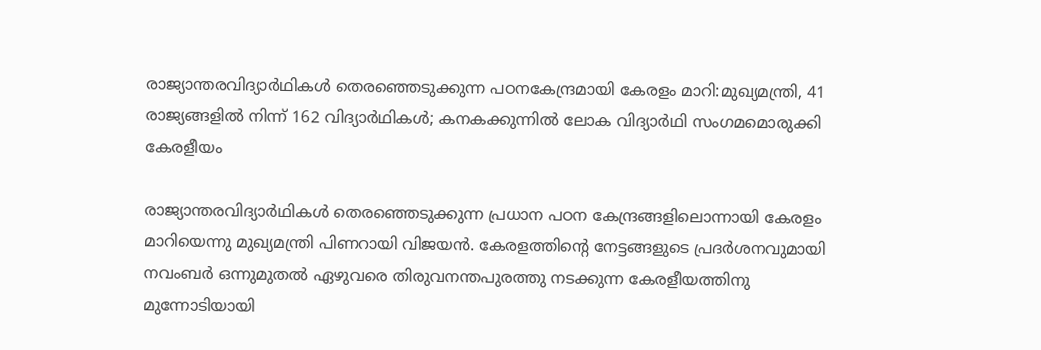രാജ്യാന്തരവിദ്യാര്‍ഥികള്‍ തെരഞ്ഞെടുക്കുന്ന പഠനകേന്ദ്രമായി കേരളം മാറി:മുഖ്യമന്ത്രി, 41 രാജ്യങ്ങളില്‍ നിന്ന് 162 വിദ്യാര്‍ഥികള്‍; കനകക്കുന്നില്‍ ലോക വിദ്യാര്‍ഥി സംഗമമൊരുക്കി കേരളീയം

രാജ്യാന്തരവിദ്യാര്‍ഥികള്‍ തെരഞ്ഞെടുക്കുന്ന പ്രധാന പഠന കേന്ദ്രങ്ങളിലൊന്നായി കേരളം മാറിയെന്നു മുഖ്യമന്ത്രി പിണറായി വിജയന്‍. കേരളത്തിന്റെ നേട്ടങ്ങളുടെ പ്രദര്‍ശനവുമായി നവംബര്‍ ഒന്നുമുതല്‍ ഏഴുവരെ തിരുവനന്തപുരത്തു നടക്കുന്ന കേരളീയത്തിനു മുന്നോടിയായി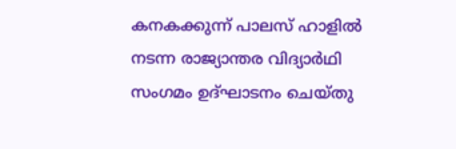കനകക്കുന്ന് പാലസ് ഹാളില്‍ നടന്ന രാജ്യാന്തര വിദ്യാര്‍ഥി സംഗമം ഉദ്ഘാടനം ചെയ്തു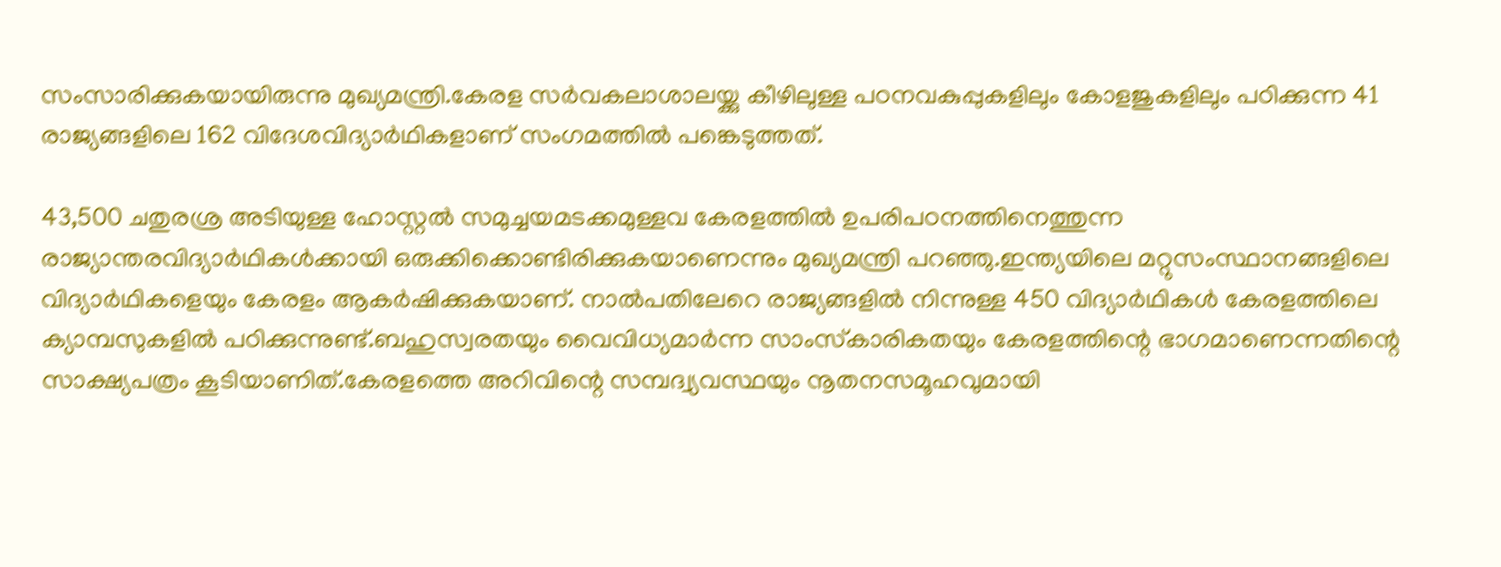സംസാരിക്കുകയായിരുന്നു മുഖ്യമന്ത്രി.കേരള സര്‍വകലാശാലയ്ക്കു കീഴിലുള്ള പഠനവകുപ്പുകളിലും കോളജുകളിലും പഠിക്കുന്ന 41 രാജ്യങ്ങളിലെ 162 വിദേശവിദ്യാര്‍ഥികളാണ് സംഗമത്തില്‍ പങ്കെടുത്തത്.

43,500 ചതുരശ്ര അടിയുള്ള ഹോസ്റ്റല്‍ സമുച്ചയമടക്കമുള്ളവ കേരളത്തില്‍ ഉപരിപഠനത്തിനെത്തുന്ന രാജ്യാന്തരവിദ്യാര്‍ഥികള്‍ക്കായി ഒരുക്കിക്കൊണ്ടിരിക്കുകയാണെന്നും മുഖ്യമന്ത്രി പറഞ്ഞു.ഇന്ത്യയിലെ മറ്റുസംസ്ഥാനങ്ങളിലെ വിദ്യാര്‍ഥികളെയും കേരളം ആകര്‍ഷിക്കുകയാണ്. നാല്‍പതിലേറെ രാജ്യങ്ങളില്‍ നിന്നുള്ള 450 വിദ്യാര്‍ഥികള്‍ കേരളത്തിലെ ക്യാമ്പസുകളില്‍ പഠിക്കുന്നുണ്ട്.ബഹുസ്വരതയും വൈവിധ്യമാര്‍ന്ന സാംസ്‌കാരികതയും കേരളത്തിന്റെ ഭാഗമാണെന്നതിന്റെ സാക്ഷ്യപത്രം കൂടിയാണിത്.കേരളത്തെ അറിവിന്റെ സമ്പദ്വ്യവസ്ഥയും നൂതനസമൂഹവുമായി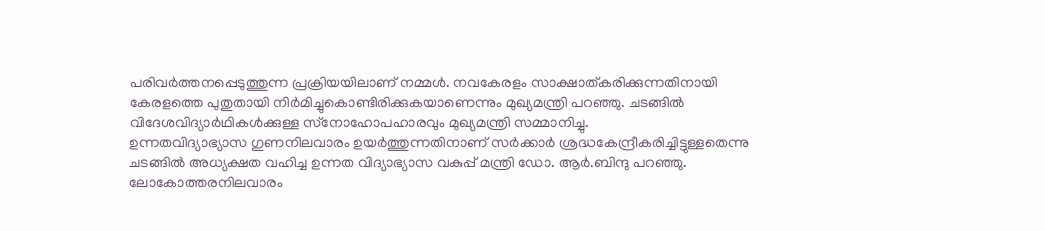പരിവര്‍ത്തനപ്പെടുത്തുന്ന പ്രക്രിയയിലാണ് നമ്മള്‍. നവകേരളം സാക്ഷാത്കരിക്കുന്നതിനായി കേരളത്തെ പുതുതായി നിര്‍മിച്ചുകൊണ്ടിരിക്കുകയാണെന്നും മുഖ്യമന്ത്രി പറഞ്ഞു. ചടങ്ങില്‍ വിദേശവിദ്യാര്‍ഥികള്‍ക്കുള്ള സ്‌നോഹോപഹാരവും മുഖ്യമന്ത്രി സമ്മാനിച്ചു.
ഉന്നതവിദ്യാഭ്യാസ ഗുണനിലവാരം ഉയര്‍ത്തുന്നതിനാണ് സര്‍ക്കാര്‍ ശ്രദ്ധകേന്ദ്രീകരിച്ചിട്ടുള്ളതെന്നു ചടങ്ങില്‍ അധ്യക്ഷത വഹിച്ച ഉന്നത വിദ്യാഭ്യാസ വകുപ്പ് മന്ത്രി ഡോ. ആര്‍.ബിന്ദു പറഞ്ഞു. ലോകോത്തരനിലവാരം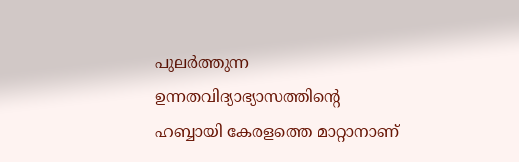പുലര്‍ത്തുന്ന ഉന്നതവിദ്യാഭ്യാസത്തിന്റെ ഹബ്ബായി കേരളത്തെ മാറ്റാനാണ്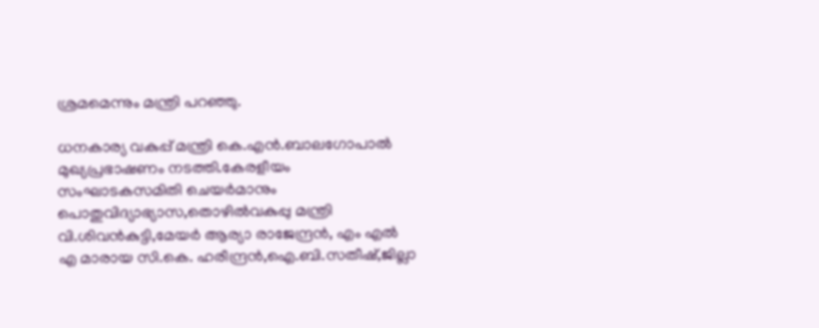ശ്രമമെന്നും മന്ത്രി പറഞ്ഞു.

ധനകാര്യ വകുപ്പ് മന്ത്രി കെ.എന്‍.ബാലഗോപാല്‍ മുഖ്യപ്രഭാഷണം നടത്തി.കേരളീയം സംഘാടകസമിതി ചെയര്‍മാനും പൊതുവിദ്യാഭ്യാസ,തൊഴില്‍വകുപ്പു മന്ത്രി വി.ശിവന്‍കുട്ടി,മേയര്‍ ആര്യാ രാജേന്ദ്രന്‍, എം എല്‍ എ മാരായ സി.കെ. ഹരീന്ദ്രന്‍,ഐ.ബി.സതീഷ്,ജില്ലാ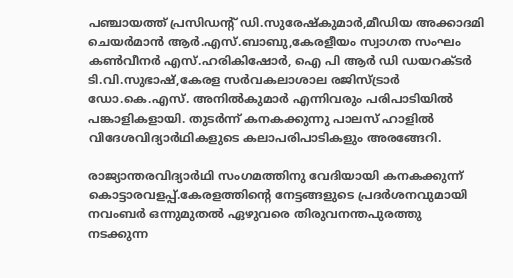പഞ്ചായത്ത് പ്രസിഡന്റ് ഡി.സുരേഷ്‌കുമാര്‍,മീഡിയ അക്കാദമി ചെയര്‍മാന്‍ ആര്‍.എസ്.ബാബു,കേരളീയം സ്വാഗത സംഘം കണ്‍വീനര്‍ എസ്.ഹരികിഷോര്‍, ഐ പി ആര്‍ ഡി ഡയറക്ടര്‍ ടി.വി.സുഭാഷ്,കേരള സര്‍വകലാശാല രജിസ്ട്രാര്‍ ഡോ.കെ.എസ്. അനില്‍കുമാര്‍ എന്നിവരും പരിപാടിയില്‍ പങ്കാളികളായി. തുടര്‍ന്ന് കനകക്കുന്നു പാലസ് ഹാളില്‍ വിദേശവിദ്യാര്‍ഥികളുടെ കലാപരിപാടികളും അരങ്ങേറി.

രാജ്യാന്തരവിദ്യാര്‍ഥി സംഗമത്തിനു വേദിയായി കനകക്കുന്ന് കൊട്ടാരവളപ്പ്.കേരളത്തിന്റെ നേട്ടങ്ങളുടെ പ്രദര്‍ശനവുമായി നവംബര്‍ ഒന്നുമുതല്‍ ഏഴുവരെ തിരുവനന്തപുരത്തു നടക്കുന്ന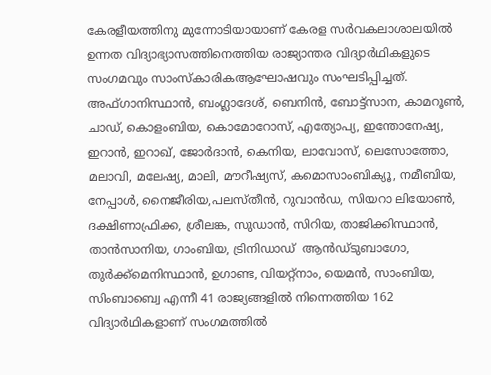കേരളീയത്തിനു മുന്നോടിയായാണ് കേരള സര്‍വകലാശാലയില്‍ ഉന്നത വിദ്യാഭ്യാസത്തിനെത്തിയ രാജ്യാന്തര വിദ്യാര്‍ഥികളുടെ സംഗമവും സാംസ്‌കാരികആഘോഷവും സംഘടിപ്പിച്ചത്. അഫ്ഗാനിസ്ഥാന്‍, ബംഗ്ലാദേശ്, ബെനിന്‍, ബോട്ട്സാന, കാമറൂണ്‍, ചാഡ്, കൊളംബിയ, കൊമോറോസ്, എത്യോപ്യ, ഇന്തോനേഷ്യ, ഇറാന്‍, ഇറാഖ്, ജോര്‍ദാന്‍, കെനിയ, ലാവോസ്, ലെസോത്തോ, മലാവി, മലേഷ്യ, മാലി, മൗറീഷ്യസ്, കമൊസാംബിക്യൂ, നമീബിയ, നേപ്പാള്‍, നൈജീരിയ,പലസ്തീന്‍, റുവാന്‍ഡ, സിയറാ ലിയോണ്‍, ദക്ഷിണാഫ്രിക്ക, ശ്രീലങ്ക, സുഡാന്‍, സിറിയ, താജിക്കിസ്ഥാന്‍, താന്‍സാനിയ, ഗാംബിയ, ട്രിനിഡാഡ്  ആന്‍ഡ്ടുബാഗോ, തുര്‍ക്ക്മെനിസ്ഥാന്‍, ഉഗാണ്ട, വിയറ്റ്നാം, യെമന്‍, സാംബിയ, സിംബാബ്വെ എന്നീ 41 രാജ്യങ്ങളില്‍ നിന്നെത്തിയ 162 വിദ്യാര്‍ഥികളാണ് സംഗമത്തില്‍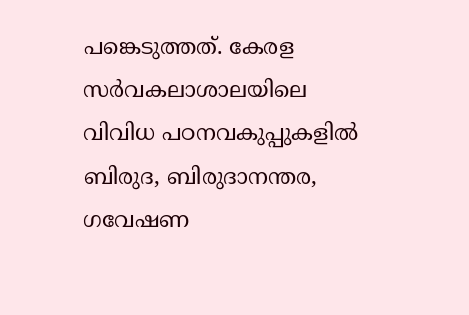പങ്കെടുത്തത്. കേരള സര്‍വകലാശാലയിലെ വിവിധ പഠനവകുപ്പുകളില്‍ ബിരുദ, ബിരുദാനന്തര, ഗവേഷണ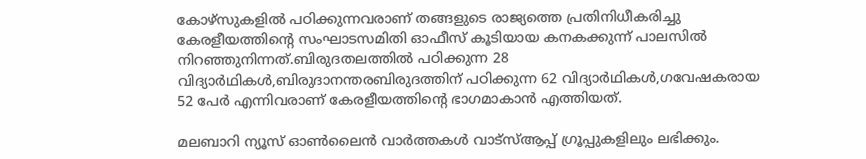കോഴ്സുകളില്‍ പഠിക്കുന്നവരാണ് തങ്ങളുടെ രാജ്യത്തെ പ്രതിനിധീകരിച്ചു കേരളീയത്തിന്റെ സംഘാടസമിതി ഓഫീസ് കൂടിയായ കനകക്കുന്ന് പാലസില്‍ നിറഞ്ഞുനിന്നത്.ബിരുദതലത്തില്‍ പഠിക്കുന്ന 28 വിദ്യാര്‍ഥികള്‍,ബിരുദാനന്തരബിരുദത്തിന് പഠിക്കുന്ന 62 വിദ്യാര്‍ഥികള്‍,ഗവേഷകരായ 52 പേര്‍ എന്നിവരാണ് കേരളീയത്തിന്റെ ഭാഗമാകാന്‍ എത്തിയത്.

മലബാറി ന്യൂസ് ഓണ്‍ലൈന്‍ വാര്‍ത്തകള്‍ വാട്‌സ്ആപ്പ് ഗ്രൂപ്പുകളിലും ലഭിക്കും.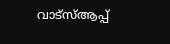വാട്‌സ്ആപ്പ്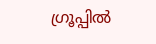ഗ്രൂപ്പില്‍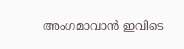അംഗമാവാന്‍ ഇവിടെ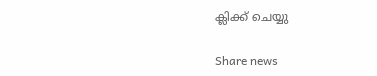ക്ലിക്ക് ചെയ്യു

Share news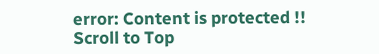error: Content is protected !!
Scroll to Top